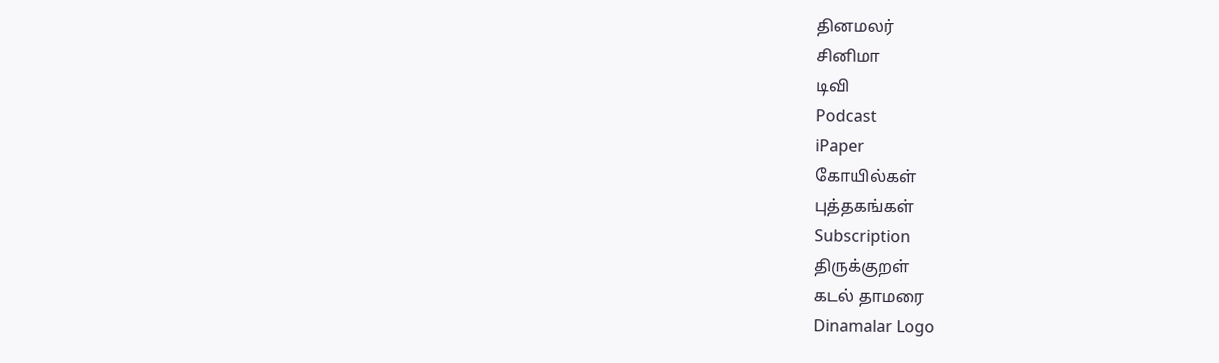தினமலர்
சினிமா
டிவி
Podcast
iPaper
கோயில்கள்
புத்தகங்கள்
Subscription
திருக்குறள்
கடல் தாமரை
Dinamalar Logo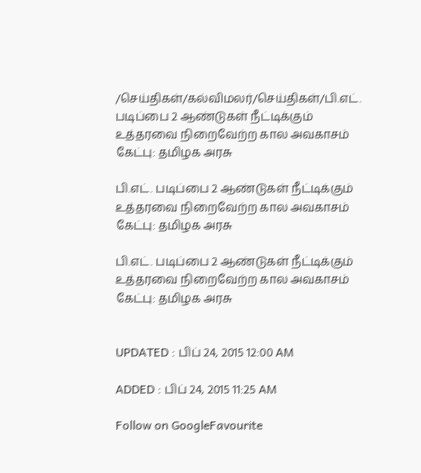/செய்திகள்/கல்விமலர்/செய்திகள்/பி.எட். படிப்பை 2 ஆண்டுகள் நீட்டிக்கும் உத்தரவை நிறைவேற்ற கால அவகாசம் கேட்பு: தமிழக அரசு

பி.எட். படிப்பை 2 ஆண்டுகள் நீட்டிக்கும் உத்தரவை நிறைவேற்ற கால அவகாசம் கேட்பு: தமிழக அரசு

பி.எட். படிப்பை 2 ஆண்டுகள் நீட்டிக்கும் உத்தரவை நிறைவேற்ற கால அவகாசம் கேட்பு: தமிழக அரசு


UPDATED : பிப் 24, 2015 12:00 AM

ADDED : பிப் 24, 2015 11:25 AM

Follow on GoogleFavourite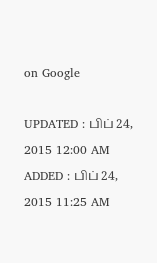on Google

UPDATED : பிப் 24, 2015 12:00 AM ADDED : பிப் 24, 2015 11:25 AM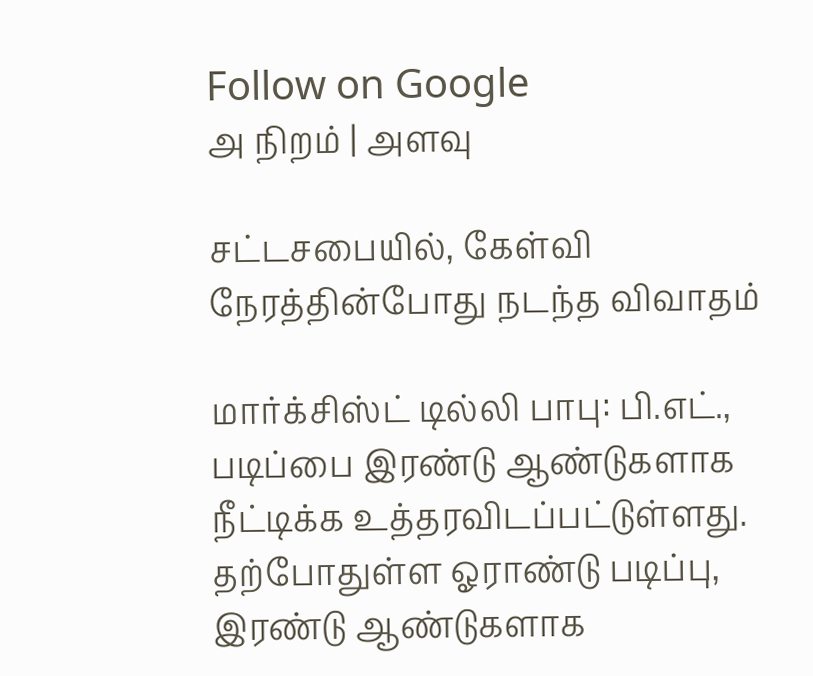Follow on Google
அ நிறம் | அளவு

சட்டசபையில், கேள்வி நேரத்தின்போது நடந்த விவாதம்

மார்க்சிஸ்ட் டில்லி பாபு: பி.எட்., படிப்பை இரண்டு ஆண்டுகளாக நீட்டிக்க உத்தரவிடப்பட்டுள்ளது. தற்போதுள்ள ஓராண்டு படிப்பு, இரண்டு ஆண்டுகளாக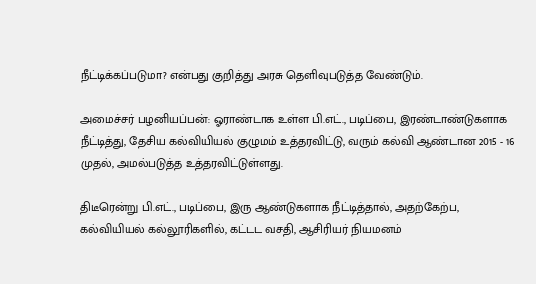நீட்டிக்கப்படுமா? என்பது குறித்து அரசு தெளிவுபடுத்த வேண்டும்.

அமைச்சர் பழனியப்பன்: ஓராண்டாக உள்ள பி.எட்., படிப்பை, இரண்டாண்டுகளாக நீட்டித்து, தேசிய கல்வியியல் குழுமம் உத்தரவிட்டு, வரும் கல்வி ஆண்டான 2015 - 16 முதல், அமல்படுத்த உத்தரவிட்டுள்ளது.

திடீரென்று பி.எட்., படிப்பை, இரு ஆண்டுகளாக நீட்டித்தால், அதற்கேற்ப, கல்வியியல் கல்லூரிகளில், கட்டட வசதி, ஆசிரியர் நியமனம்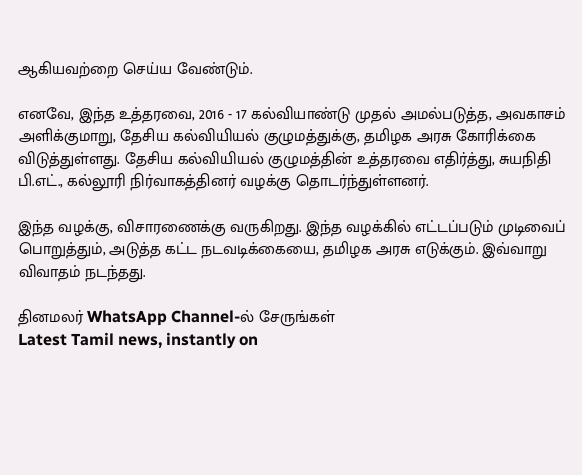ஆகியவற்றை செய்ய வேண்டும்.

எனவே, இந்த உத்தரவை, 2016 - 17 கல்வியாண்டு முதல் அமல்படுத்த, அவகாசம் அளிக்குமாறு, தேசிய கல்வியியல் குழுமத்துக்கு, தமிழக அரசு கோரிக்கை விடுத்துள்ளது. தேசிய கல்வியியல் குழுமத்தின் உத்தரவை எதிர்த்து, சுயநிதி பி.எட்., கல்லூரி நிர்வாகத்தினர் வழக்கு தொடர்ந்துள்ளனர்.

இந்த வழக்கு, விசாரணைக்கு வருகிறது. இந்த வழக்கில் எட்டப்படும் முடிவைப் பொறுத்தும், அடுத்த கட்ட நடவடிக்கையை, தமிழக அரசு எடுக்கும். இவ்வாறு விவாதம் நடந்தது.

தினமலர் WhatsApp Channel-ல் சேருங்கள்
Latest Tamil news, instantly on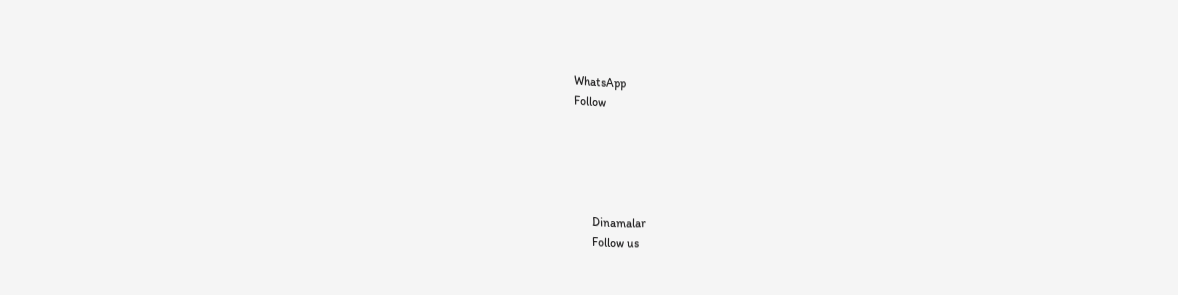WhatsApp
Follow





      Dinamalar
      Follow us